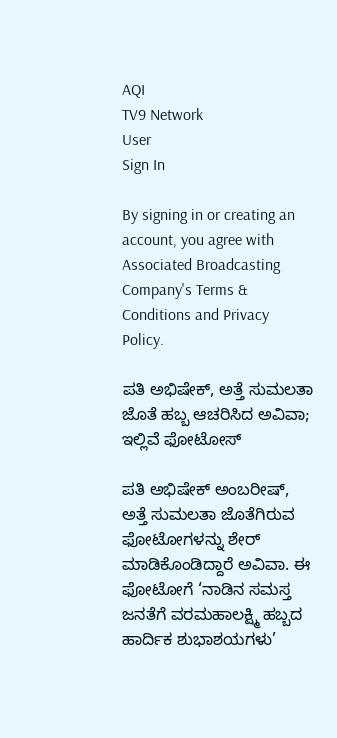AQI
TV9 Network
User
Sign In

By signing in or creating an account, you agree with Associated Broadcasting Company's Terms & Conditions and Privacy Policy.

ಪತಿ ಅಭಿಷೇಕ್, ಅತ್ತೆ ಸುಮಲತಾ ಜೊತೆ ಹಬ್ಬ ಆಚರಿಸಿದ ಅವಿವಾ; ಇಲ್ಲಿವೆ ಫೋಟೋಸ್

ಪತಿ ಅಭಿಷೇಕ್ ಅಂಬರೀಷ್, ಅತ್ತೆ ಸುಮಲತಾ ಜೊತೆಗಿರುವ ಫೋಟೋಗಳನ್ನು ಶೇರ್ ಮಾಡಿಕೊಂಡಿದ್ದಾರೆ ಅವಿವಾ. ಈ ಫೋಟೋಗೆ ‘ನಾಡಿನ ಸಮಸ್ತ ಜನತೆಗೆ ವರಮಹಾಲಕ್ಷ್ಮಿ ಹಬ್ಬದ ಹಾರ್ದಿಕ ಶುಭಾಶಯಗಳು’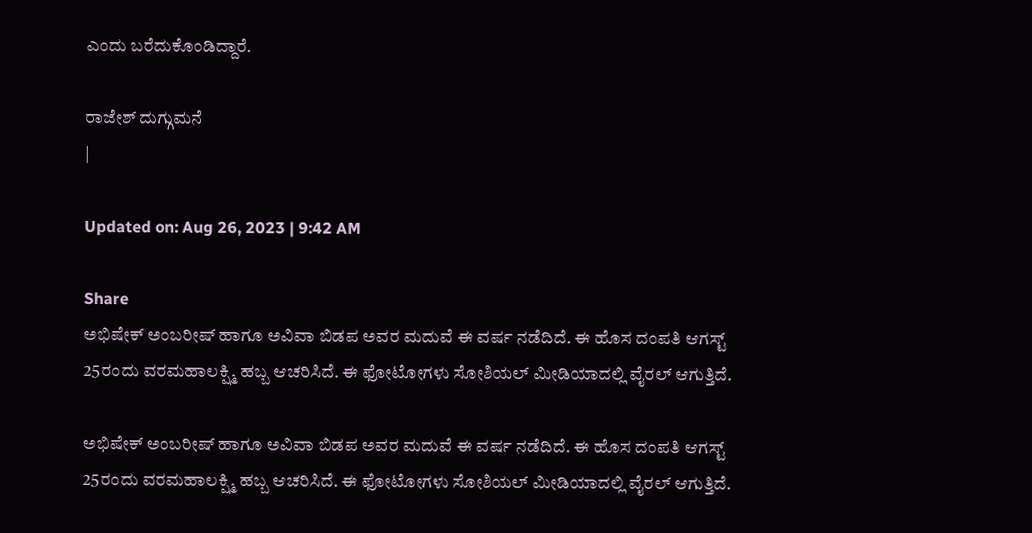ಎಂದು ಬರೆದುಕೊಂಡಿದ್ದಾರೆ.

ರಾಜೇಶ್ ದುಗ್ಗುಮನೆ
|

Updated on: Aug 26, 2023 | 9:42 AM

Share
ಅಭಿಷೇಕ್ ಅಂಬರೀಷ್ ಹಾಗೂ ಅವಿವಾ ಬಿಡಪ ಅವರ ಮದುವೆ ಈ ವರ್ಷ ನಡೆದಿದೆ. ಈ ಹೊಸ ದಂಪತಿ ಆಗಸ್ಟ್ 25ರಂದು ವರಮಹಾಲಕ್ಷ್ಮಿ ಹಬ್ಬ ಆಚರಿಸಿದೆ. ಈ ಫೋಟೋಗಳು ಸೋಶಿಯಲ್ ಮೀಡಿಯಾದಲ್ಲಿ ವೈರಲ್ ಆಗುತ್ತಿದೆ.

ಅಭಿಷೇಕ್ ಅಂಬರೀಷ್ ಹಾಗೂ ಅವಿವಾ ಬಿಡಪ ಅವರ ಮದುವೆ ಈ ವರ್ಷ ನಡೆದಿದೆ. ಈ ಹೊಸ ದಂಪತಿ ಆಗಸ್ಟ್ 25ರಂದು ವರಮಹಾಲಕ್ಷ್ಮಿ ಹಬ್ಬ ಆಚರಿಸಿದೆ. ಈ ಫೋಟೋಗಳು ಸೋಶಿಯಲ್ ಮೀಡಿಯಾದಲ್ಲಿ ವೈರಲ್ ಆಗುತ್ತಿದೆ.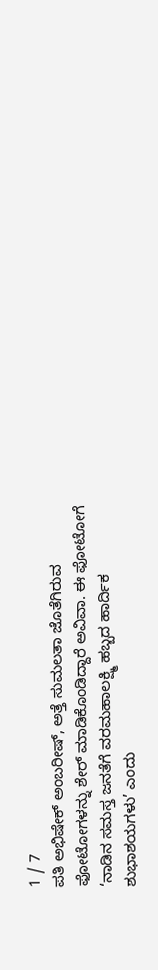1 / 7
ಪತಿ ಅಭಿಷೇಕ್ ಅಂಬರೀಷ್, ಅತ್ತೆ ಸುಮಲತಾ ಜೊತೆಗಿರುವ ಫೋಟೋಗಳನ್ನು ಶೇರ್ ಮಾಡಿಕೊಂಡಿದ್ದಾರೆ ಅವಿವಾ. ಈ ಫೋಟೋಗೆ ‘ನಾಡಿನ ಸಮಸ್ತ ಜನತೆಗೆ ವರಮಹಾಲಕ್ಷ್ಮಿ ಹಬ್ಬದ ಹಾರ್ದಿಕ ಶುಭಾಶಯಗಳು’ ಎಂದು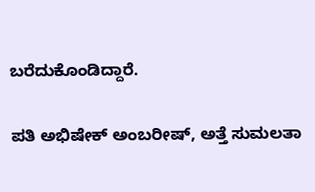ಬರೆದುಕೊಂಡಿದ್ದಾರೆ.

ಪತಿ ಅಭಿಷೇಕ್ ಅಂಬರೀಷ್, ಅತ್ತೆ ಸುಮಲತಾ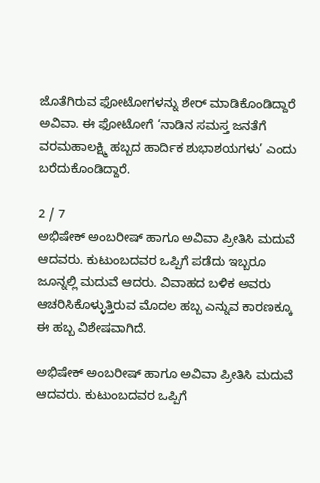ಜೊತೆಗಿರುವ ಫೋಟೋಗಳನ್ನು ಶೇರ್ ಮಾಡಿಕೊಂಡಿದ್ದಾರೆ ಅವಿವಾ. ಈ ಫೋಟೋಗೆ ‘ನಾಡಿನ ಸಮಸ್ತ ಜನತೆಗೆ ವರಮಹಾಲಕ್ಷ್ಮಿ ಹಬ್ಬದ ಹಾರ್ದಿಕ ಶುಭಾಶಯಗಳು’ ಎಂದು ಬರೆದುಕೊಂಡಿದ್ದಾರೆ.

2 / 7
ಅಭಿಷೇಕ್ ಅಂಬರೀಷ್ ಹಾಗೂ ಅವಿವಾ ಪ್ರೀತಿಸಿ ಮದುವೆ ಆದವರು. ಕುಟುಂಬದವರ ಒಪ್ಪಿಗೆ ಪಡೆದು ಇಬ್ಬರೂ ಜೂನ್ನಲ್ಲಿ ಮದುವೆ ಆದರು. ವಿವಾಹದ ಬಳಿಕ ಅವರು ಆಚರಿಸಿಕೊಳ್ಳುತ್ತಿರುವ ಮೊದಲ ಹಬ್ಬ ಎನ್ನುವ ಕಾರಣಕ್ಕೂ ಈ ಹಬ್ಬ ವಿಶೇಷವಾಗಿದೆ.

ಅಭಿಷೇಕ್ ಅಂಬರೀಷ್ ಹಾಗೂ ಅವಿವಾ ಪ್ರೀತಿಸಿ ಮದುವೆ ಆದವರು. ಕುಟುಂಬದವರ ಒಪ್ಪಿಗೆ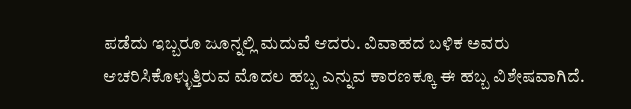ಪಡೆದು ಇಬ್ಬರೂ ಜೂನ್ನಲ್ಲಿ ಮದುವೆ ಆದರು. ವಿವಾಹದ ಬಳಿಕ ಅವರು ಆಚರಿಸಿಕೊಳ್ಳುತ್ತಿರುವ ಮೊದಲ ಹಬ್ಬ ಎನ್ನುವ ಕಾರಣಕ್ಕೂ ಈ ಹಬ್ಬ ವಿಶೇಷವಾಗಿದೆ.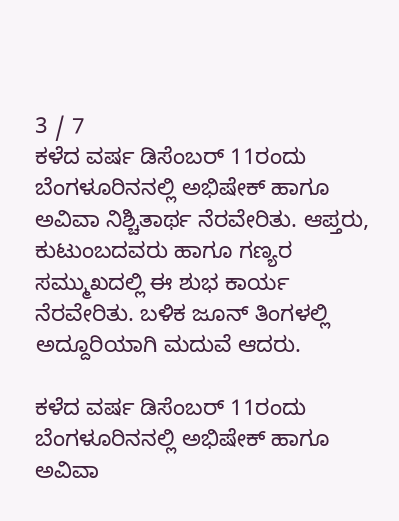3 / 7
ಕಳೆದ ವರ್ಷ ಡಿಸೆಂಬರ್ 11ರಂದು ಬೆಂಗಳೂರಿನನಲ್ಲಿ ಅಭಿಷೇಕ್ ಹಾಗೂ ಅವಿವಾ ನಿಶ್ಚಿತಾರ್ಥ ನೆರವೇರಿತು. ಆಪ್ತರು, ಕುಟುಂಬದವರು ಹಾಗೂ ಗಣ್ಯರ ಸಮ್ಮುಖದಲ್ಲಿ ಈ ಶುಭ ಕಾರ್ಯ ನೆರವೇರಿತು. ಬಳಿಕ ಜೂನ್ ತಿಂಗಳಲ್ಲಿ ಅದ್ದೂರಿಯಾಗಿ ಮದುವೆ ಆದರು.

ಕಳೆದ ವರ್ಷ ಡಿಸೆಂಬರ್ 11ರಂದು ಬೆಂಗಳೂರಿನನಲ್ಲಿ ಅಭಿಷೇಕ್ ಹಾಗೂ ಅವಿವಾ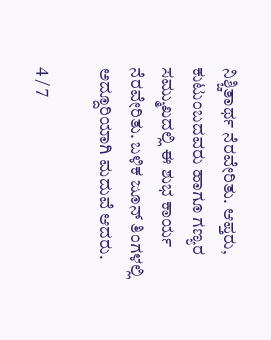ನಿಶ್ಚಿತಾರ್ಥ ನೆರವೇರಿತು. ಆಪ್ತರು, ಕುಟುಂಬದವರು ಹಾಗೂ ಗಣ್ಯರ ಸಮ್ಮುಖದಲ್ಲಿ ಈ ಶುಭ ಕಾರ್ಯ ನೆರವೇರಿತು. ಬಳಿಕ ಜೂನ್ ತಿಂಗಳಲ್ಲಿ ಅದ್ದೂರಿಯಾಗಿ ಮದುವೆ ಆದರು.

4 / 7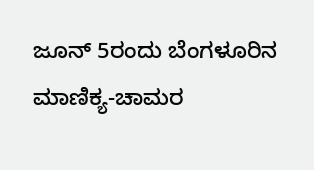ಜೂನ್ 5ರಂದು ಬೆಂಗಳೂರಿನ ಮಾಣಿಕ್ಯ-ಚಾಮರ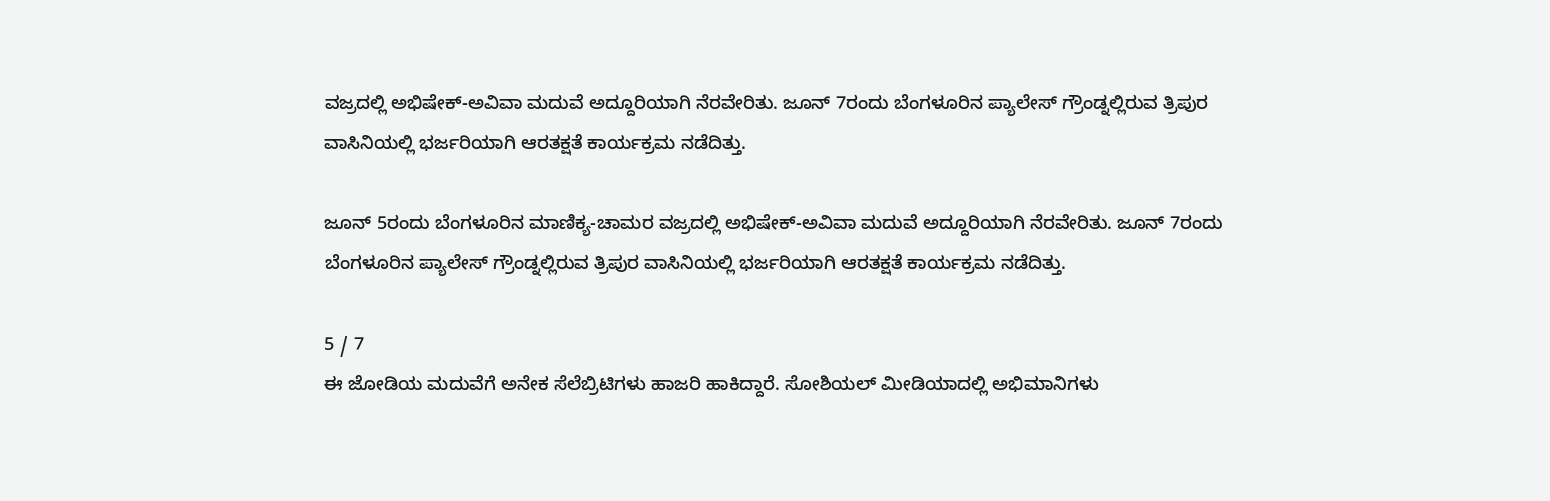ವಜ್ರದಲ್ಲಿ ಅಭಿಷೇಕ್-ಅವಿವಾ ಮದುವೆ ಅದ್ದೂರಿಯಾಗಿ ನೆರವೇರಿತು. ಜೂನ್ 7ರಂದು ಬೆಂಗಳೂರಿನ ಪ್ಯಾಲೇಸ್ ಗ್ರೌಂಡ್ನಲ್ಲಿರುವ ತ್ರಿಪುರ ವಾಸಿನಿಯಲ್ಲಿ ಭರ್ಜರಿಯಾಗಿ ಆರತಕ್ಷತೆ ಕಾರ್ಯಕ್ರಮ ನಡೆದಿತ್ತು.

ಜೂನ್ 5ರಂದು ಬೆಂಗಳೂರಿನ ಮಾಣಿಕ್ಯ-ಚಾಮರ ವಜ್ರದಲ್ಲಿ ಅಭಿಷೇಕ್-ಅವಿವಾ ಮದುವೆ ಅದ್ದೂರಿಯಾಗಿ ನೆರವೇರಿತು. ಜೂನ್ 7ರಂದು ಬೆಂಗಳೂರಿನ ಪ್ಯಾಲೇಸ್ ಗ್ರೌಂಡ್ನಲ್ಲಿರುವ ತ್ರಿಪುರ ವಾಸಿನಿಯಲ್ಲಿ ಭರ್ಜರಿಯಾಗಿ ಆರತಕ್ಷತೆ ಕಾರ್ಯಕ್ರಮ ನಡೆದಿತ್ತು.

5 / 7
ಈ ಜೋಡಿಯ ಮದುವೆಗೆ ಅನೇಕ ಸೆಲೆಬ್ರಿಟಿಗಳು ಹಾಜರಿ ಹಾಕಿದ್ದಾರೆ. ಸೋಶಿಯಲ್ ಮೀಡಿಯಾದಲ್ಲಿ ಅಭಿಮಾನಿಗಳು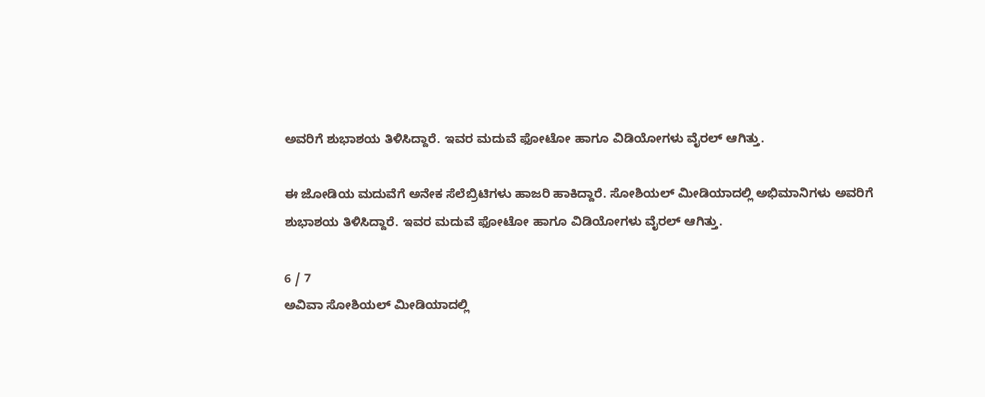ಅವರಿಗೆ ಶುಭಾಶಯ ತಿಳಿಸಿದ್ದಾರೆ. ಇವರ ಮದುವೆ ಫೋಟೋ ಹಾಗೂ ವಿಡಿಯೋಗಳು ವೈರಲ್ ಆಗಿತ್ತು.

ಈ ಜೋಡಿಯ ಮದುವೆಗೆ ಅನೇಕ ಸೆಲೆಬ್ರಿಟಿಗಳು ಹಾಜರಿ ಹಾಕಿದ್ದಾರೆ. ಸೋಶಿಯಲ್ ಮೀಡಿಯಾದಲ್ಲಿ ಅಭಿಮಾನಿಗಳು ಅವರಿಗೆ ಶುಭಾಶಯ ತಿಳಿಸಿದ್ದಾರೆ. ಇವರ ಮದುವೆ ಫೋಟೋ ಹಾಗೂ ವಿಡಿಯೋಗಳು ವೈರಲ್ ಆಗಿತ್ತು.

6 / 7
ಅವಿವಾ ಸೋಶಿಯಲ್ ಮೀಡಿಯಾದಲ್ಲಿ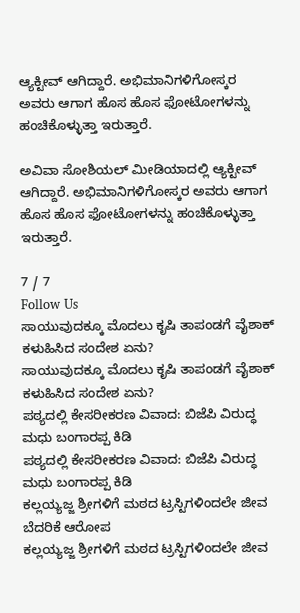ಆ್ಯಕ್ಟೀವ್ ಆಗಿದ್ದಾರೆ. ಅಭಿಮಾನಿಗಳಿಗೋಸ್ಕರ ಅವರು ಆಗಾಗ ಹೊಸ ಹೊಸ ಫೋಟೋಗಳನ್ನು ಹಂಚಿಕೊಳ್ಳುತ್ತಾ ಇರುತ್ತಾರೆ.

ಅವಿವಾ ಸೋಶಿಯಲ್ ಮೀಡಿಯಾದಲ್ಲಿ ಆ್ಯಕ್ಟೀವ್ ಆಗಿದ್ದಾರೆ. ಅಭಿಮಾನಿಗಳಿಗೋಸ್ಕರ ಅವರು ಆಗಾಗ ಹೊಸ ಹೊಸ ಫೋಟೋಗಳನ್ನು ಹಂಚಿಕೊಳ್ಳುತ್ತಾ ಇರುತ್ತಾರೆ.

7 / 7
Follow Us
ಸಾಯುವುದಕ್ಕೂ ಮೊದಲು ಕೃಷಿ ತಾಪಂಡಗೆ ವೈಶಾಕ್ ಕಳುಹಿಸಿದ ಸಂದೇಶ ಏನು?
ಸಾಯುವುದಕ್ಕೂ ಮೊದಲು ಕೃಷಿ ತಾಪಂಡಗೆ ವೈಶಾಕ್ ಕಳುಹಿಸಿದ ಸಂದೇಶ ಏನು?
ಪಠ್ಯದಲ್ಲಿ ಕೇಸರೀಕರಣ ವಿವಾದ: ಬಿಜೆಪಿ ವಿರುದ್ಧ ಮಧು ಬಂಗಾರಪ್ಪ ಕಿಡಿ
ಪಠ್ಯದಲ್ಲಿ ಕೇಸರೀಕರಣ ವಿವಾದ: ಬಿಜೆಪಿ ವಿರುದ್ಧ ಮಧು ಬಂಗಾರಪ್ಪ ಕಿಡಿ
ಕಲ್ಲಯ್ಯಜ್ಜ ಶ್ರೀಗಳಿಗೆ ಮಠದ ಟ್ರಸ್ಟಿಗಳಿಂದಲೇ ಜೀವ ಬೆದರಿಕೆ ಆರೋಪ
ಕಲ್ಲಯ್ಯಜ್ಜ ಶ್ರೀಗಳಿಗೆ ಮಠದ ಟ್ರಸ್ಟಿಗಳಿಂದಲೇ ಜೀವ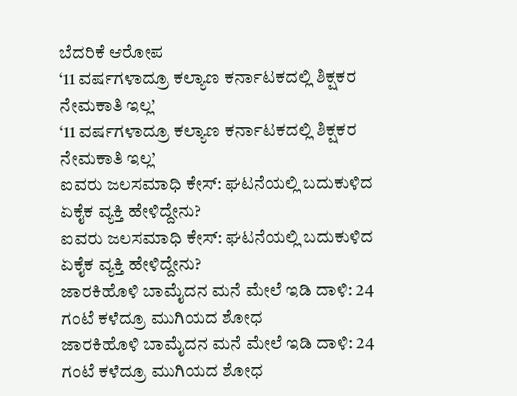ಬೆದರಿಕೆ ಆರೋಪ
‘11 ವರ್ಷಗಳಾದ್ರೂ ಕಲ್ಯಾಣ ಕರ್ನಾಟಕದಲ್ಲಿ ಶಿಕ್ಷಕರ ನೇಮಕಾತಿ ಇಲ್ಲ’
‘11 ವರ್ಷಗಳಾದ್ರೂ ಕಲ್ಯಾಣ ಕರ್ನಾಟಕದಲ್ಲಿ ಶಿಕ್ಷಕರ ನೇಮಕಾತಿ ಇಲ್ಲ’
ಐವರು ಜಲಸಮಾಧಿ ಕೇಸ್: ಘಟನೆಯಲ್ಲಿ ಬದುಕುಳಿದ ಏಕೈಕ ವ್ಯಕ್ತಿ ಹೇಳಿದ್ದೇನು?
ಐವರು ಜಲಸಮಾಧಿ ಕೇಸ್: ಘಟನೆಯಲ್ಲಿ ಬದುಕುಳಿದ ಏಕೈಕ ವ್ಯಕ್ತಿ ಹೇಳಿದ್ದೇನು?
ಜಾರಕಿಹೊಳಿ ಬಾಮೈದನ ಮನೆ ಮೇಲೆ ಇಡಿ ದಾಳಿ: 24 ಗಂಟೆ ಕಳೆದ್ರೂ ಮುಗಿಯದ ಶೋಧ
ಜಾರಕಿಹೊಳಿ ಬಾಮೈದನ ಮನೆ ಮೇಲೆ ಇಡಿ ದಾಳಿ: 24 ಗಂಟೆ ಕಳೆದ್ರೂ ಮುಗಿಯದ ಶೋಧ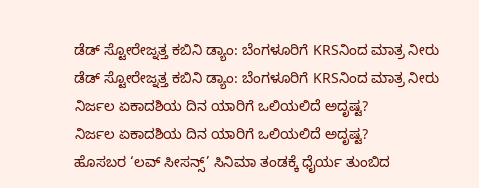ಡೆಡ್ ಸ್ಟೋರೇಜ್ನತ್ತ ಕಬಿನಿ ಡ್ಯಾಂ: ಬೆಂಗಳೂರಿಗೆ KRSನಿಂದ ಮಾತ್ರ ನೀರು
ಡೆಡ್ ಸ್ಟೋರೇಜ್ನತ್ತ ಕಬಿನಿ ಡ್ಯಾಂ: ಬೆಂಗಳೂರಿಗೆ KRSನಿಂದ ಮಾತ್ರ ನೀರು
ನಿರ್ಜಲ ಏಕಾದಶಿಯ ದಿನ ಯಾರಿಗೆ ಒಲಿಯಲಿದೆ ಅದೃಷ್ಟ?
ನಿರ್ಜಲ ಏಕಾದಶಿಯ ದಿನ ಯಾರಿಗೆ ಒಲಿಯಲಿದೆ ಅದೃಷ್ಟ?
ಹೊಸಬರ ‘ಲವ್ ಸೀಸನ್ಸ್’ ಸಿನಿಮಾ ತಂಡಕ್ಕೆ ಧೈರ್ಯ ತುಂಬಿದ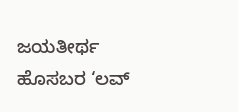ಜಯತೀರ್ಥ
ಹೊಸಬರ ‘ಲವ್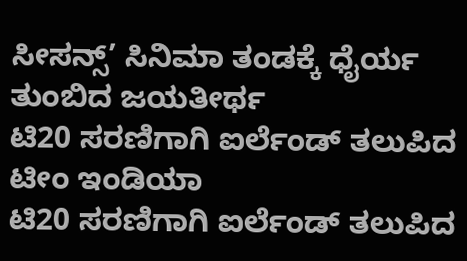ಸೀಸನ್ಸ್’ ಸಿನಿಮಾ ತಂಡಕ್ಕೆ ಧೈರ್ಯ ತುಂಬಿದ ಜಯತೀರ್ಥ
ಟಿ20 ಸರಣಿಗಾಗಿ ಐರ್ಲೆಂಡ್ ತಲುಪಿದ ಟೀಂ ಇಂಡಿಯಾ
ಟಿ20 ಸರಣಿಗಾಗಿ ಐರ್ಲೆಂಡ್ ತಲುಪಿದ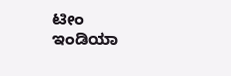ಟೀಂ ಇಂಡಿಯಾ